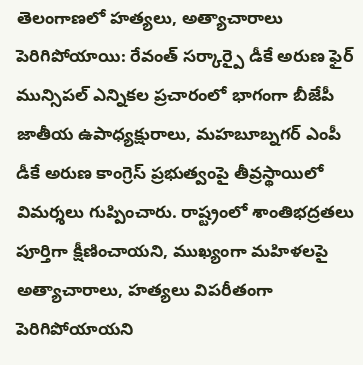తెలంగాణలో హత్యలు, అత్యాచారాలు పెరిగిపోయాయి: రేవంత్ సర్కార్పై డీకే అరుణ ఫైర్
మున్సిపల్ ఎన్నికల ప్రచారంలో భాగంగా బీజేపీ జాతీయ ఉపాధ్యక్షురాలు, మహబూబ్నగర్ ఎంపీ డీకే అరుణ కాంగ్రెస్ ప్రభుత్వంపై తీవ్రస్థాయిలో విమర్శలు గుప్పించారు. రాష్ట్రంలో శాంతిభద్రతలు పూర్తిగా క్షీణించాయని, ముఖ్యంగా మహిళలపై అత్యాచారాలు, హత్యలు విపరీతంగా పెరిగిపోయాయని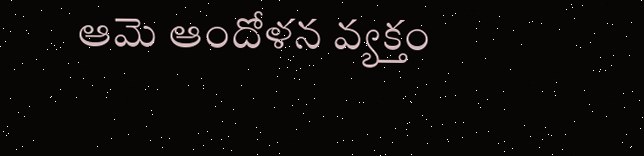ఆమె ఆందోళన వ్యక్తం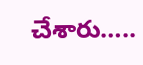చేశారు…..